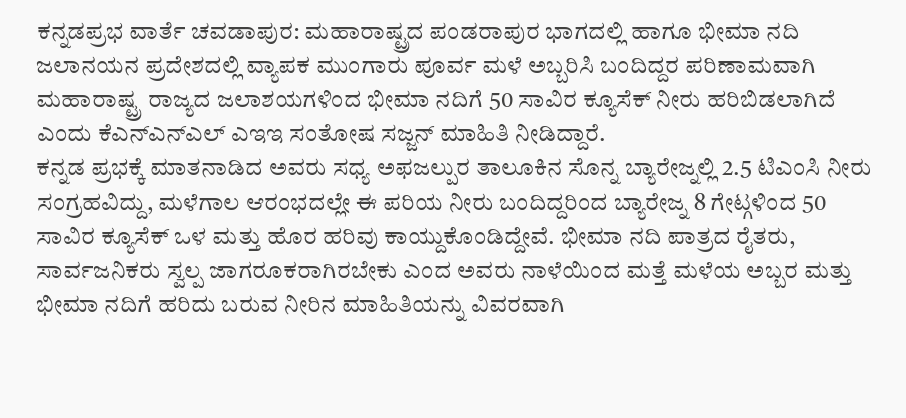ಕನ್ನಡಪ್ರಭ ವಾರ್ತೆ ಚವಡಾಪುರ: ಮಹಾರಾಷ್ಟ್ರದ ಪಂಡರಾಪುರ ಭಾಗದಲ್ಲಿ ಹಾಗೂ ಭೀಮಾ ನದಿ ಜಲಾನಯನ ಪ್ರದೇಶದಲ್ಲಿ ವ್ಯಾಪಕ ಮುಂಗಾರು ಪೂರ್ವ ಮಳೆ ಅಬ್ಬರಿಸಿ ಬಂದಿದ್ದರ ಪರಿಣಾಮವಾಗಿ ಮಹಾರಾಷ್ಟ್ರ ರಾಜ್ಯದ ಜಲಾಶಯಗಳಿಂದ ಭೀಮಾ ನದಿಗೆ 50 ಸಾವಿರ ಕ್ಯೂಸೆಕ್ ನೀರು ಹರಿಬಿಡಲಾಗಿದೆ ಎಂದು ಕೆಎನ್ಎನ್ಎಲ್ ಎಇಇ ಸಂತೋಷ ಸಜ್ಜನ್ ಮಾಹಿತಿ ನೀಡಿದ್ದಾರೆ.
ಕನ್ನಡ ಪ್ರಭಕ್ಕೆ ಮಾತನಾಡಿದ ಅವರು ಸಧ್ಯ ಅಫಜಲ್ಪುರ ತಾಲೂಕಿನ ಸೊನ್ನ ಬ್ಯಾರೇಜ್ನಲ್ಲಿ 2.5 ಟಿಎಂಸಿ ನೀರು ಸಂಗ್ರಹವಿದ್ದು, ಮಳೆಗಾಲ ಆರಂಭದಲ್ಲೇ ಈ ಪರಿಯ ನೀರು ಬಂದಿದ್ದರಿಂದ ಬ್ಯಾರೇಜ್ನ 8 ಗೇಟ್ಗಳಿಂದ 50 ಸಾವಿರ ಕ್ಯೂಸೆಕ್ ಒಳ ಮತ್ತು ಹೊರ ಹರಿವು ಕಾಯ್ದುಕೊಂಡಿದ್ದೇವೆ. ಭೀಮಾ ನದಿ ಪಾತ್ರದ ರೈತರು, ಸಾರ್ವಜನಿಕರು ಸ್ವಲ್ಪ ಜಾಗರೂಕರಾಗಿರಬೇಕು ಎಂದ ಅವರು ನಾಳೆಯಿಂದ ಮತ್ತೆ ಮಳೆಯ ಅಬ್ಬರ ಮತ್ತು ಭೀಮಾ ನದಿಗೆ ಹರಿದು ಬರುವ ನೀರಿನ ಮಾಹಿತಿಯನ್ನು ವಿವರವಾಗಿ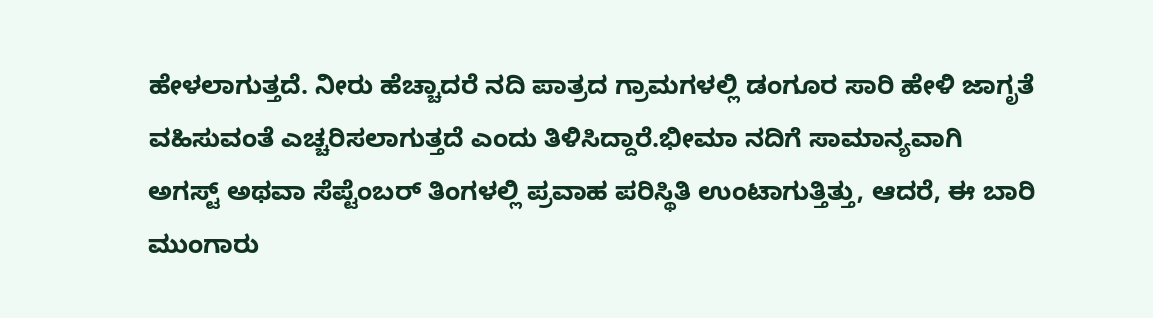ಹೇಳಲಾಗುತ್ತದೆ. ನೀರು ಹೆಚ್ಚಾದರೆ ನದಿ ಪಾತ್ರದ ಗ್ರಾಮಗಳಲ್ಲಿ ಡಂಗೂರ ಸಾರಿ ಹೇಳಿ ಜಾಗೃತೆ ವಹಿಸುವಂತೆ ಎಚ್ಚರಿಸಲಾಗುತ್ತದೆ ಎಂದು ತಿಳಿಸಿದ್ದಾರೆ.ಭೀಮಾ ನದಿಗೆ ಸಾಮಾನ್ಯವಾಗಿ ಅಗಸ್ಟ್ ಅಥವಾ ಸೆಪ್ಟೆಂಬರ್ ತಿಂಗಳಲ್ಲಿ ಪ್ರವಾಹ ಪರಿಸ್ಥಿತಿ ಉಂಟಾಗುತ್ತಿತ್ತು, ಆದರೆ, ಈ ಬಾರಿ ಮುಂಗಾರು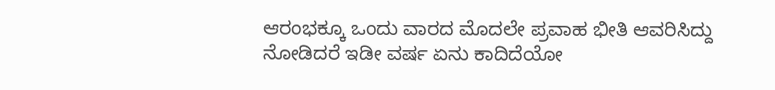ಆರಂಭಕ್ಕೂ ಒಂದು ವಾರದ ಮೊದಲೇ ಪ್ರವಾಹ ಭೀತಿ ಆವರಿಸಿದ್ದು ನೋಡಿದರೆ ಇಡೀ ವರ್ಷ ಏನು ಕಾದಿದೆಯೋ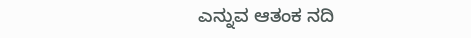ಎನ್ನುವ ಆತಂಕ ನದಿ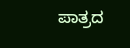ಪಾತ್ರದ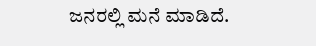ಜನರಲ್ಲಿ ಮನೆ ಮಾಡಿದೆ.